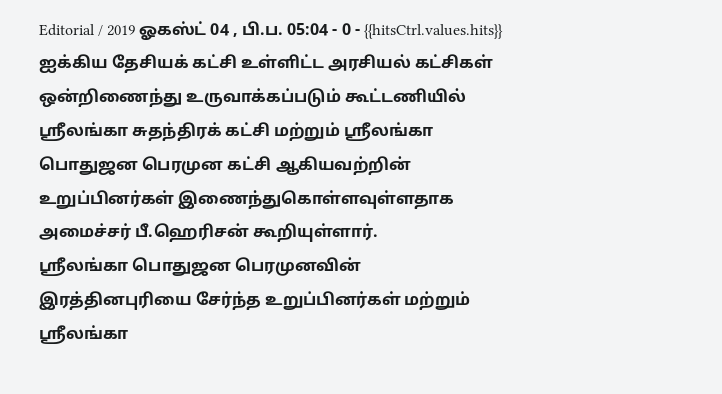Editorial / 2019 ஓகஸ்ட் 04 , பி.ப. 05:04 - 0 - {{hitsCtrl.values.hits}}
ஐக்கிய தேசியக் கட்சி உள்ளிட்ட அரசியல் கட்சிகள் ஒன்றிணைந்து உருவாக்கப்படும் கூட்டணியில் ஸ்ரீலங்கா சுதந்திரக் கட்சி மற்றும் ஸ்ரீலங்கா பொதுஜன பெரமுன கட்சி ஆகியவற்றின் உறுப்பினர்கள் இணைந்துகொள்ளவுள்ளதாக அமைச்சர் பீ.ஹெரிசன் கூறியுள்ளார்.
ஸ்ரீலங்கா பொதுஜன பெரமுனவின் இரத்தினபுரியை சேர்ந்த உறுப்பினர்கள் மற்றும் ஸ்ரீலங்கா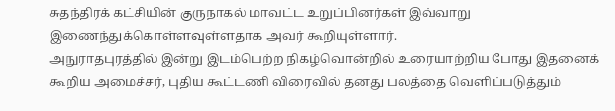சுதந்திரக் கட்சியின் குருநாகல் மாவட்ட உறுப்பினர்கள் இவ்வாறு இணைந்துக்கொள்ளவுள்ளதாக அவர் கூறியுள்ளார்.
அநுராதபுரத்தில் இன்று இடம்பெற்ற நிகழ்வொன்றில் உரையாற்றிய போது இதனைக் கூறிய அமைச்சர், புதிய கூட்டணி விரைவில் தனது பலத்தை வெளிப்படுத்தும்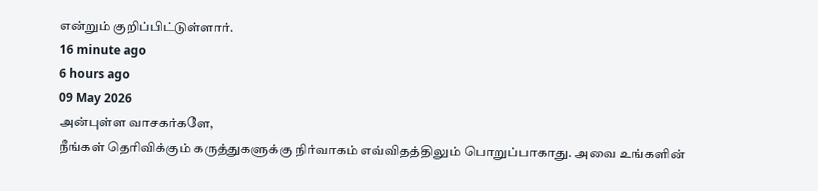என்றும் குறிப்பிட்டுள்ளார்.
16 minute ago
6 hours ago
09 May 2026
அன்புள்ள வாசகர்களே,
நீங்கள் தெரிவிக்கும் கருத்துகளுக்கு நிர்வாகம் எவ்விதத்திலும் பொறுப்பாகாது. அவை உங்களின்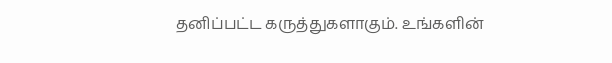தனிப்பட்ட கருத்துகளாகும். உங்களின்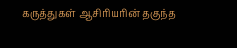கருத்துகள் ஆசிரியரின் தகுந்த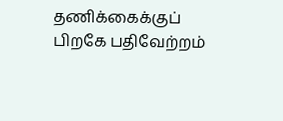தணிக்கைக்குப் பிறகே பதிவேற்றம்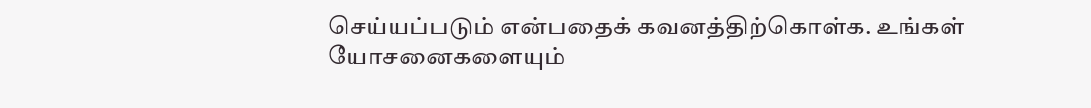செய்யப்படும் என்பதைக் கவனத்திற்கொள்க. உங்கள் யோசனைகளையும்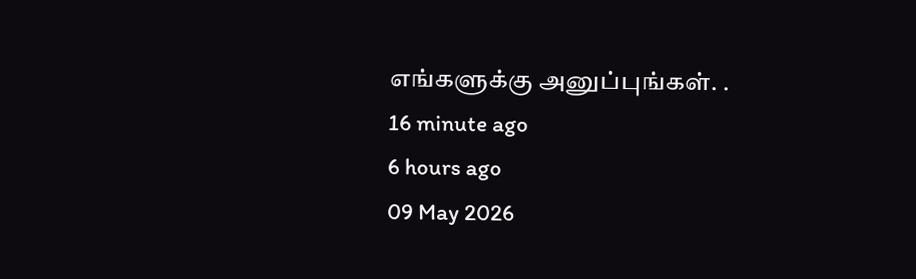எங்களுக்கு அனுப்புங்கள். .
16 minute ago
6 hours ago
09 May 2026